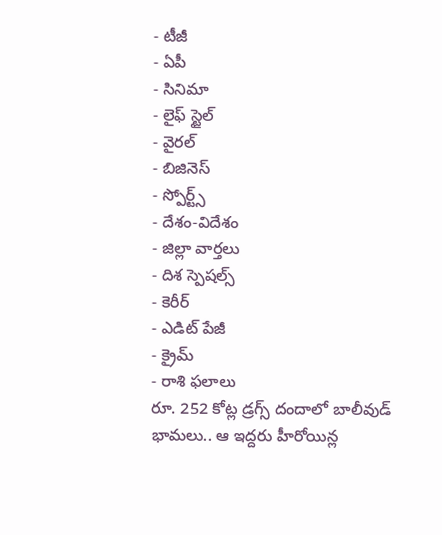- టీజీ
- ఏపీ
- సినిమా
- లైఫ్ స్టైల్
- వైరల్
- బిజినెస్
- స్పోర్ట్స్
- దేశం-విదేశం
- జిల్లా వార్తలు
- దిశ స్పెషల్స్
- కెరీర్
- ఎడిట్ పేజీ
- క్రైమ్
- రాశి ఫలాలు
రూ. 252 కోట్ల డ్రగ్స్ దందాలో బాలీవుడ్ భామలు.. ఆ ఇద్దరు హీరోయిన్ల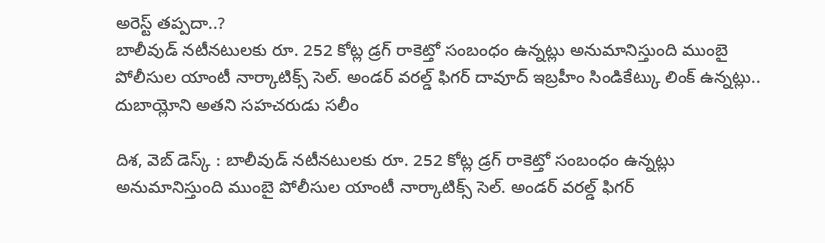అరెస్ట్ తప్పదా..?
బాలీవుడ్ నటీనటులకు రూ. 252 కోట్ల డ్రగ్ రాకెట్తో సంబంధం ఉన్నట్లు అనుమానిస్తుంది ముంబై పోలీసుల యాంటీ నార్కాటిక్స్ సెల్. అండర్ వరల్డ్ ఫిగర్ దావూద్ ఇబ్రహీం సిండికేట్కు లింక్ ఉన్నట్లు.. దుబాయ్లోని అతని సహచరుడు సలీం

దిశ, వెబ్ డెస్క్ : బాలీవుడ్ నటీనటులకు రూ. 252 కోట్ల డ్రగ్ రాకెట్తో సంబంధం ఉన్నట్లు అనుమానిస్తుంది ముంబై పోలీసుల యాంటీ నార్కాటిక్స్ సెల్. అండర్ వరల్డ్ ఫిగర్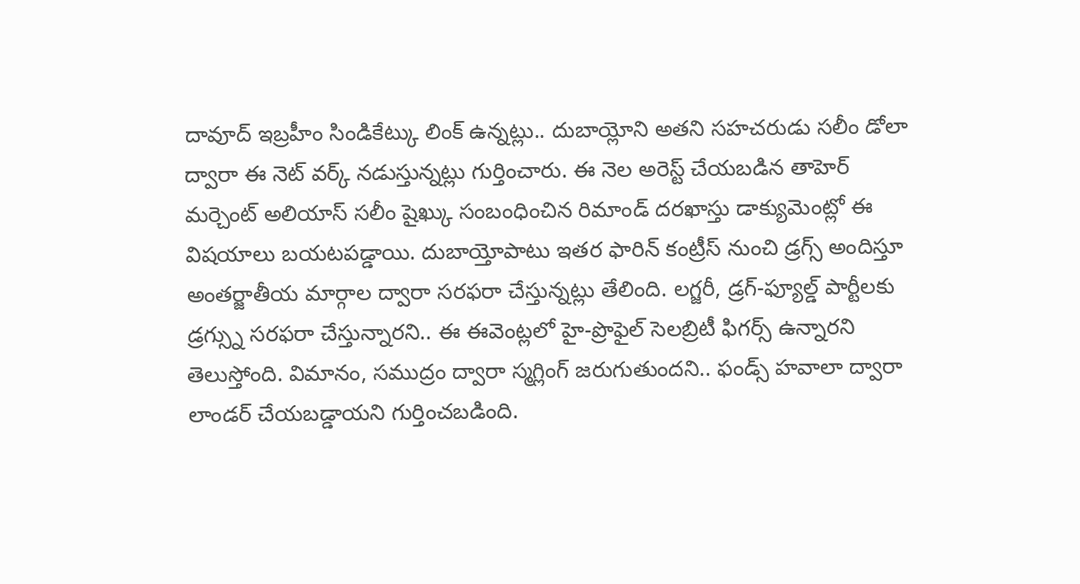దావూద్ ఇబ్రహీం సిండికేట్కు లింక్ ఉన్నట్లు.. దుబాయ్లోని అతని సహచరుడు సలీం డోలా ద్వారా ఈ నెట్ వర్క్ నడుస్తున్నట్లు గుర్తించారు. ఈ నెల అరెస్ట్ చేయబడిన తాహెర్ మర్చెంట్ అలియాస్ సలీం షైఖ్కు సంబంధించిన రిమాండ్ దరఖాస్తు డాక్యుమెంట్లో ఈ విషయాలు బయటపడ్డాయి. దుబాయ్తోపాటు ఇతర ఫారిన్ కంట్రీస్ నుంచి డ్రగ్స్ అందిస్తూ అంతర్జాతీయ మార్గాల ద్వారా సరఫరా చేస్తున్నట్లు తేలింది. లగ్జరీ, డ్రగ్-ఫ్యూల్డ్ పార్టీలకు డ్రగ్స్ను సరఫరా చేస్తున్నారని.. ఈ ఈవెంట్లలో హై-ప్రొఫైల్ సెలబ్రిటీ ఫిగర్స్ ఉన్నారని తెలుస్తోంది. విమానం, సముద్రం ద్వారా స్మగ్లింగ్ జరుగుతుందని.. ఫండ్స్ హవాలా ద్వారా లాండర్ చేయబడ్డాయని గుర్తించబడింది.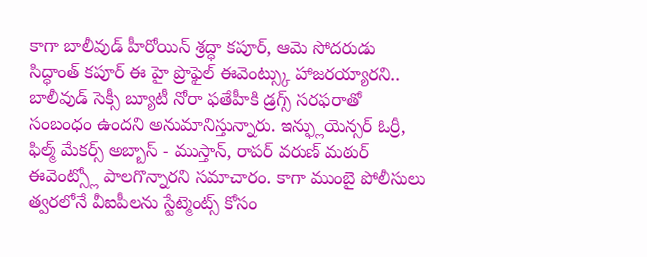కాగా బాలీవుడ్ హీరోయిన్ శ్రద్ధా కపూర్, ఆమె సోదరుడు సిద్ధాంత్ కపూర్ ఈ హై ప్రొఫైల్ ఈవెంట్స్కు హాజరయ్యారని.. బాలీవుడ్ సెక్సీ బ్యూటీ నోరా ఫతేహీకి డ్రగ్స్ సరఫరాతో సంబంధం ఉందని అనుమానిస్తున్నారు. ఇన్ఫ్లుయెన్సర్ ఓర్రీ, ఫిల్మ్ మేకర్స్ అబ్బాస్ - ముస్తాన్, రాపర్ వరుణ్ మఠుర్ ఈవెంట్స్లో పాలగొన్నారని సమాచారం. కాగా ముంబై పోలీసులు త్వరలోనే వీఐపీలను స్టేట్మెంట్స్ కోసం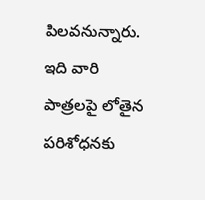పిలవనున్నారు. ఇది వారి పాత్రలపై లోతైన పరిశోధనకు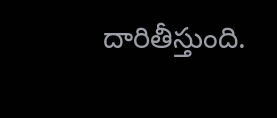దారితీస్తుంది.